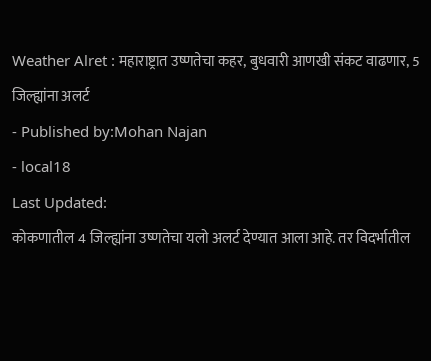Weather Alret : महाराष्ट्रात उष्णतेचा कहर, बुधवारी आणखी संकट वाढणार, 5 जिल्ह्यांना अलर्ट
- Published by:Mohan Najan
- local18
Last Updated:
कोकणातील 4 जिल्ह्यांना उष्णतेचा यलो अलर्ट देण्यात आला आहे. तर विदर्भातील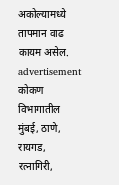अकोल्यामध्ये तापमान वाढ कायम असेल.
advertisement
कोकण विभागातील मुंबई, ठाणे, रायगड, रत्नागिरी,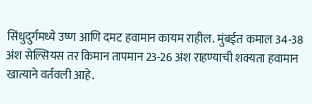सिंधुदुर्गमध्ये उष्ण आणि दमट हवामान कायम राहील. मुंबईत कमाल 34-38 अंश सेल्सियस तर किमान तापमान 23-26 अंश राहण्याची शक्यता हवामान खात्याने वर्तवली आहे.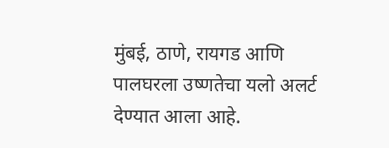मुंबई, ठाणे, रायगड आणि पालघरला उष्णतेचा यलो अलर्ट देण्यात आला आहे.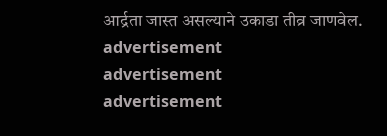आर्द्रता जास्त असल्याने उकाडा तीव्र जाणवेल.
advertisement
advertisement
advertisement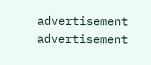advertisement
advertisement